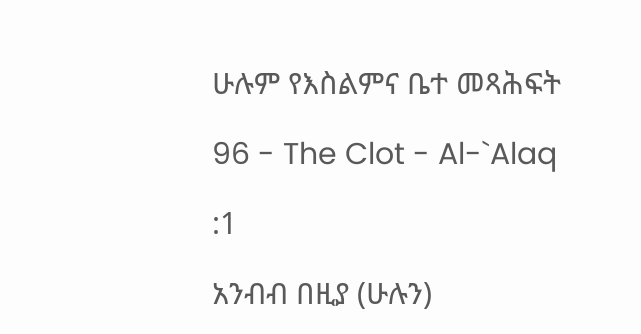ሁሉም የእስልምና ቤተ መጻሕፍት

96 - The Clot - Al-`Alaq

:1

አንብብ በዚያ (ሁሉን)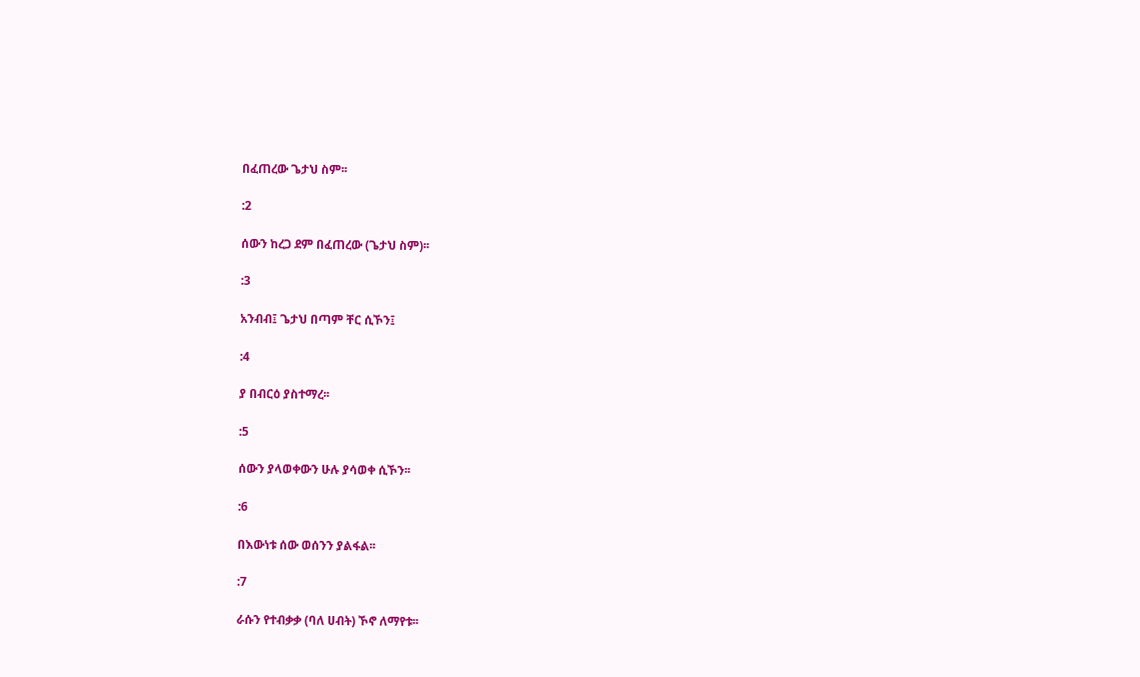በፈጠረው ጌታህ ስም፡፡

:2

ሰውን ከረጋ ደም በፈጠረው (ጌታህ ስም)፡፡

:3

አንብብ፤ ጌታህ በጣም ቸር ሲኾን፤

:4

ያ በብርዕ ያስተማረ፡፡

:5

ሰውን ያላወቀውን ሁሉ ያሳወቀ ሲኾን፡፡

:6

በእውነቱ ሰው ወሰንን ያልፋል፡፡

:7

ራሱን የተብቃቃ (ባለ ሀብት) ኾኖ ለማየቱ፡፡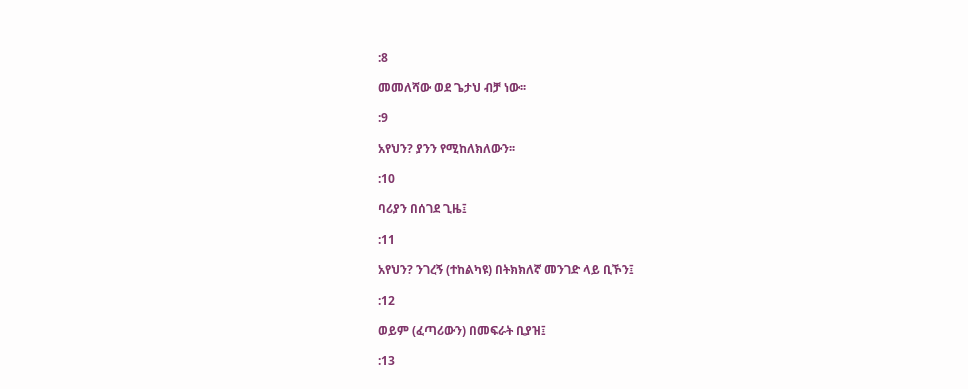:8

መመለሻው ወደ ጌታህ ብቻ ነው፡፡

:9

አየህን? ያንን የሚከለክለውን፡፡

:10

ባሪያን በሰገደ ጊዜ፤

:11

አየህን? ንገረኝ (ተከልካዩ) በትክክለኛ መንገድ ላይ ቢኾን፤

:12

ወይም (ፈጣሪውን) በመፍራት ቢያዝ፤

:13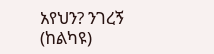አየህን? ንገረኝ (ከልካዩ)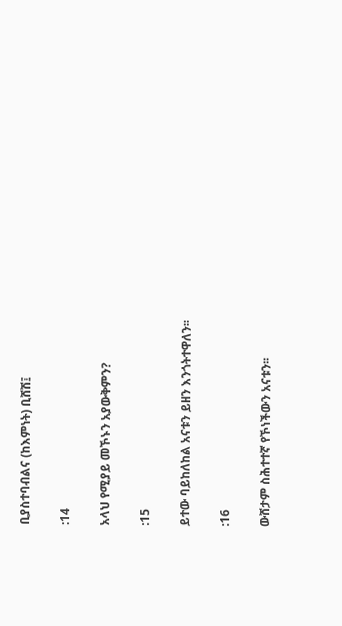ቢያስተባብልና (ከእምነት) ቢሸሽ፤

:14

አላህ የሚያይ መኾኑን አያውቅምን?

:15

ይተው ባይከለከል አናቱን ይዘን እንጎትተዋለን፡፡

:16

ውሸታም ስሕተተኛ የኾነችውን አናቱን፡፡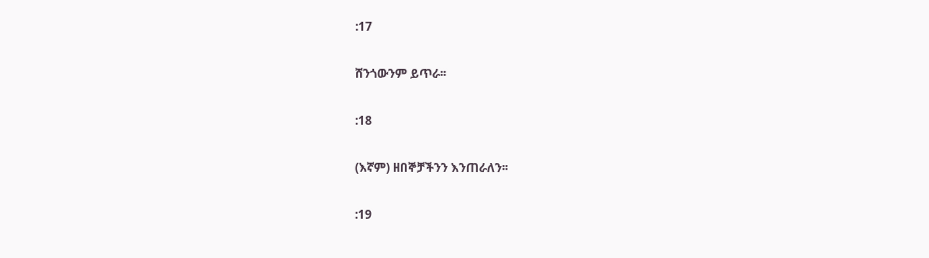:17

ሸንጎውንም ይጥራ፡፡

:18

(እኛም) ዘበኞቻችንን እንጠራለን፡፡

:19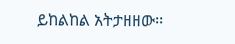ይከልከል አትታዘዘው፡፡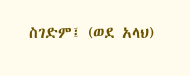ስገድም፤ (ወደ አላህ)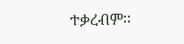ተቃረብም፡፡